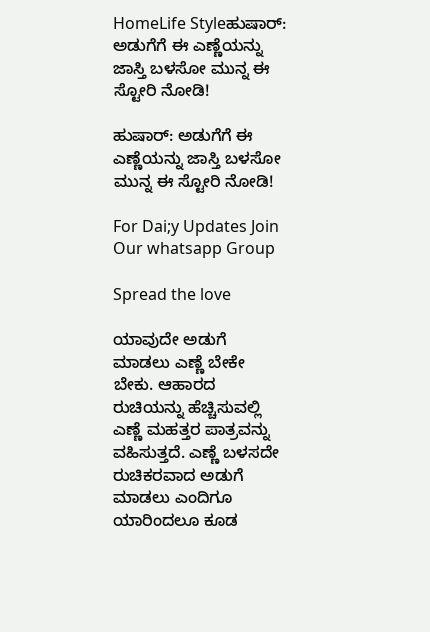HomeLife Styleಹುಷಾರ್: ಅಡುಗೆಗೆ ಈ ಎಣ್ಣೆಯನ್ನು ಜಾಸ್ತಿ ಬಳಸೋ ಮುನ್ನ ಈ ಸ್ಟೋರಿ ನೋಡಿ!

ಹುಷಾರ್: ಅಡುಗೆಗೆ ಈ ಎಣ್ಣೆಯನ್ನು ಜಾಸ್ತಿ ಬಳಸೋ ಮುನ್ನ ಈ ಸ್ಟೋರಿ ನೋಡಿ!

For Dai;y Updates Join Our whatsapp Group

Spread the love

ಯಾವುದೇ ಅಡುಗೆ ಮಾಡಲು ಎಣ್ಣೆ ಬೇಕೇ ಬೇಕು. ಆಹಾರದ ರುಚಿಯನ್ನು ಹೆಚ್ಚಿಸುವಲ್ಲಿ ಎಣ್ಣೆ ಮಹತ್ತರ ಪಾತ್ರವನ್ನು ವಹಿಸುತ್ತದೆ. ಎಣ್ಣೆ ಬಳಸದೇ ರುಚಿಕರವಾದ ಅಡುಗೆ ಮಾಡಲು ಎಂದಿಗೂ ಯಾರಿಂದಲೂ ಕೂಡ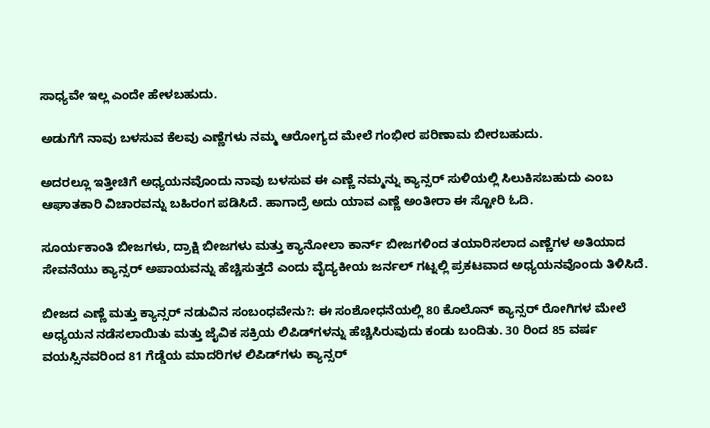ಸಾಧ್ಯವೇ ಇಲ್ಲ ಎಂದೇ ಹೇಳಬಹುದು.

ಅಡುಗೆಗೆ ನಾವು ಬಳಸುವ ಕೆಲವು ಎಣ್ಣೆಗಳು ನಮ್ಮ ಆರೋಗ್ಯದ ಮೇಲೆ ಗಂಭೀರ ಪರಿಣಾಮ ಬೀರಬಹುದು.

ಅದರಲ್ಲೂ ಇತ್ತೀಚಿಗೆ ಅಧ್ಯಯನವೊಂದು ನಾವು ಬಳಸುವ ಈ ಎಣ್ಣೆ ನಮ್ಮನ್ನು ಕ್ಯಾನ್ಸರ್ ಸುಳಿಯಲ್ಲಿ ಸಿಲುಕಿಸಬಹುದು ಎಂಬ ಆಘಾತಕಾರಿ ವಿಚಾರವನ್ನು ಬಹಿರಂಗ ಪಡಿಸಿದೆ. ಹಾಗಾದ್ರೆ ಅದು ಯಾವ ಎಣ್ಣೆ ಅಂತೀರಾ ಈ ಸ್ಟೋರಿ ಓದಿ.

ಸೂರ್ಯಕಾಂತಿ ಬೀಜಗಳು, ದ್ರಾಕ್ಷಿ ಬೀಜಗಳು ಮತ್ತು ಕ್ಯಾನೋಲಾ ಕಾರ್ನ್ ಬೀಜಗಳಿಂದ ತಯಾರಿಸಲಾದ ಎಣ್ಣೆಗಳ ಅತಿಯಾದ ಸೇವನೆಯು ಕ್ಯಾನ್ಸರ್ ಅಪಾಯವನ್ನು ಹೆಚ್ಚಿಸುತ್ತದೆ ಎಂದು ವೈದ್ಯಕೀಯ ಜರ್ನಲ್ ಗಟ್ನಲ್ಲಿ ಪ್ರಕಟವಾದ ಅಧ್ಯಯನವೊಂದು ತಿಳಿಸಿದೆ.

ಬೀಜದ ಎಣ್ಣೆ ಮತ್ತು ಕ್ಯಾನ್ಸರ್ ನಡುವಿನ ಸಂಬಂಧವೇನು?: ಈ ಸಂಶೋಧನೆಯಲ್ಲಿ 80 ಕೊಲೊನ್ ಕ್ಯಾನ್ಸರ್ ರೋಗಿಗಳ ಮೇಲೆ ಅಧ್ಯಯನ ನಡೆಸಲಾಯಿತು ಮತ್ತು ಜೈವಿಕ ಸಕ್ರಿಯ ಲಿಪಿಡ್‌ಗಳನ್ನು ಹೆಚ್ಚಿಸಿರುವುದು ಕಂಡು ಬಂದಿತು. 30 ರಿಂದ 85 ವರ್ಷ ವಯಸ್ಸಿನವರಿಂದ 81 ಗೆಡ್ಡೆಯ ಮಾದರಿಗಳ ಲಿಪಿಡ್‌ಗಳು ಕ್ಯಾನ್ಸರ್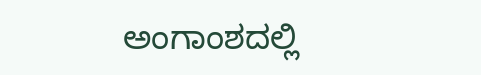ಅಂಗಾಂಶದಲ್ಲಿ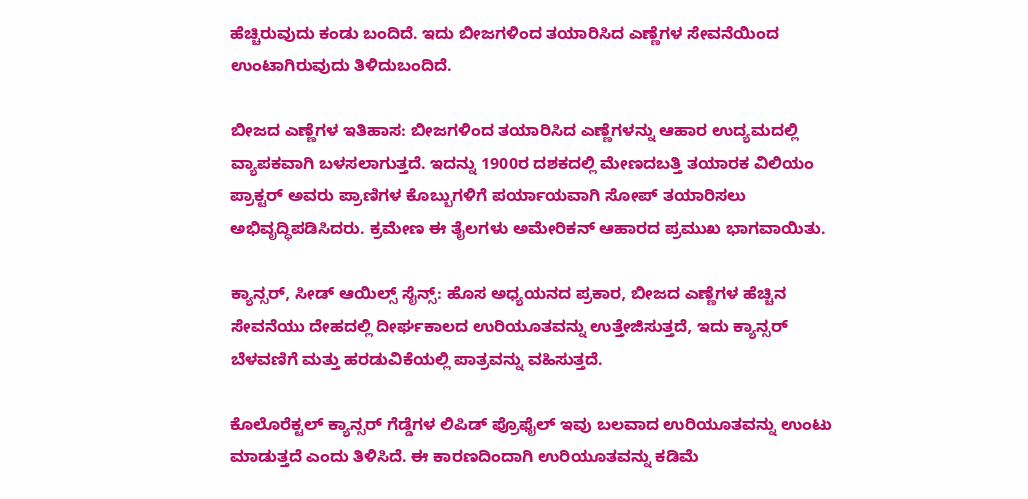ಹೆಚ್ಚಿರುವುದು ಕಂಡು ಬಂದಿದೆ. ಇದು ಬೀಜಗಳಿಂದ ತಯಾರಿಸಿದ ಎಣ್ಣೆಗಳ ಸೇವನೆಯಿಂದ ಉಂಟಾಗಿರುವುದು ತಿಳಿದುಬಂದಿದೆ.

ಬೀಜದ ಎಣ್ಣೆಗಳ ಇತಿಹಾಸ: ಬೀಜಗಳಿಂದ ತಯಾರಿಸಿದ ಎಣ್ಣೆಗಳನ್ನು ಆಹಾರ ಉದ್ಯಮದಲ್ಲಿ ವ್ಯಾಪಕವಾಗಿ ಬಳಸಲಾಗುತ್ತದೆ. ಇದನ್ನು 1900ರ ದಶಕದಲ್ಲಿ ಮೇಣದಬತ್ತಿ ತಯಾರಕ ವಿಲಿಯಂ ಪ್ರಾಕ್ಟರ್ ಅವರು ಪ್ರಾಣಿಗಳ ಕೊಬ್ಬುಗಳಿಗೆ ಪರ್ಯಾಯವಾಗಿ ಸೋಪ್ ತಯಾರಿಸಲು ಅಭಿವೃದ್ಧಿಪಡಿಸಿದರು. ಕ್ರಮೇಣ ಈ ತೈಲಗಳು ಅಮೇರಿಕನ್ ಆಹಾರದ ಪ್ರಮುಖ ಭಾಗವಾಯಿತು.

ಕ್ಯಾನ್ಸರ್, ಸೀಡ್ ಆಯಿಲ್ಸ್ ಸೈನ್ಸ್: ಹೊಸ ಅಧ್ಯಯನದ ಪ್ರಕಾರ, ಬೀಜದ ಎಣ್ಣೆಗಳ ಹೆಚ್ಚಿನ ಸೇವನೆಯು ದೇಹದಲ್ಲಿ ದೀರ್ಘಕಾಲದ ಉರಿಯೂತವನ್ನು ಉತ್ತೇಜಿಸುತ್ತದೆ, ಇದು ಕ್ಯಾನ್ಸರ್ ಬೆಳವಣಿಗೆ ಮತ್ತು ಹರಡುವಿಕೆಯಲ್ಲಿ ಪಾತ್ರವನ್ನು ವಹಿಸುತ್ತದೆ.

ಕೊಲೊರೆಕ್ಟಲ್ ಕ್ಯಾನ್ಸರ್ ಗೆಡ್ಡೆಗಳ ಲಿಪಿಡ್ ಪ್ರೊಫೈಲ್ ಇವು ಬಲವಾದ ಉರಿಯೂತವನ್ನು ಉಂಟು ಮಾಡುತ್ತದೆ ಎಂದು ತಿಳಿಸಿದೆ. ಈ ಕಾರಣದಿಂದಾಗಿ ಉರಿಯೂತವನ್ನು ಕಡಿಮೆ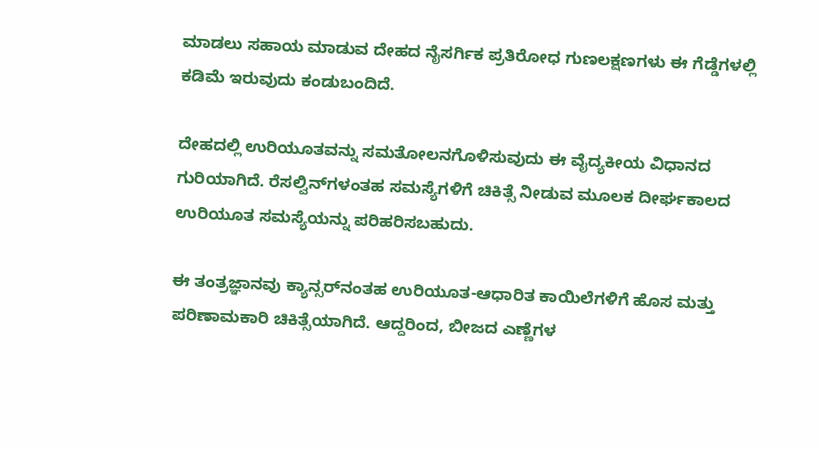ಮಾಡಲು ಸಹಾಯ ಮಾಡುವ ದೇಹದ ನೈಸರ್ಗಿಕ ಪ್ರತಿರೋಧ ಗುಣಲಕ್ಷಣಗಳು ಈ ಗೆಡ್ಡೆಗಳಲ್ಲಿ ಕಡಿಮೆ ಇರುವುದು ಕಂಡುಬಂದಿದೆ.

ದೇಹದಲ್ಲಿ ಉರಿಯೂತವನ್ನು ಸಮತೋಲನಗೊಳಿಸುವುದು ಈ ವೈದ್ಯಕೀಯ ವಿಧಾನದ ಗುರಿಯಾಗಿದೆ. ರೆಸಲ್ವಿನ್‌ಗಳಂತಹ ಸಮಸ್ಯೆಗಳಿಗೆ ಚಿಕಿತ್ಸೆ ನೀಡುವ ಮೂಲಕ ದೀರ್ಘಕಾಲದ ಉರಿಯೂತ ಸಮಸ್ಯೆಯನ್ನು ಪರಿಹರಿಸಬಹುದು.

ಈ ತಂತ್ರಜ್ಞಾನವು ಕ್ಯಾನ್ಸರ್‌ನಂತಹ ಉರಿಯೂತ-ಆಧಾರಿತ ಕಾಯಿಲೆಗಳಿಗೆ ಹೊಸ ಮತ್ತು ಪರಿಣಾಮಕಾರಿ ಚಿಕಿತ್ಸೆಯಾಗಿದೆ. ಆದ್ದರಿಂದ, ಬೀಜದ ಎಣ್ಣೆಗಳ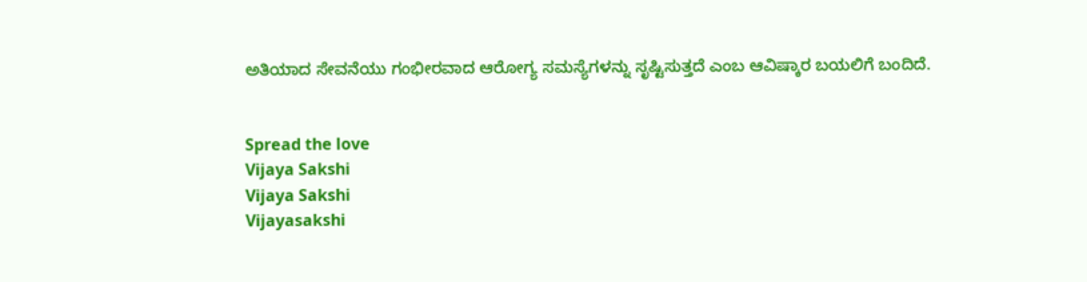ಅತಿಯಾದ ಸೇವನೆಯು ಗಂಭೀರವಾದ ಆರೋಗ್ಯ ಸಮಸ್ಯೆಗಳನ್ನು ಸೃಷ್ಟಿಸುತ್ತದೆ ಎಂಬ ಆವಿಷ್ಕಾರ ಬಯಲಿಗೆ ಬಂದಿದೆ.


Spread the love
Vijaya Sakshi
Vijaya Sakshi
Vijayasakshi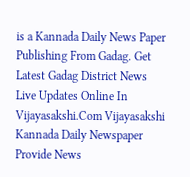is a Kannada Daily News Paper Publishing From Gadag. Get Latest Gadag District News Live Updates Online In Vijayasakshi.Com Vijayasakshi Kannada Daily Newspaper Provide News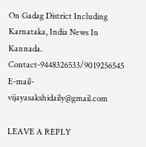On Gadag District Including Karnataka, India News In Kannada. Contact-9448326533/9019256545 E-mail-vijayasakshidaily@gmail.com

LEAVE A REPLY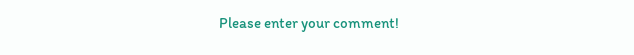Please enter your comment!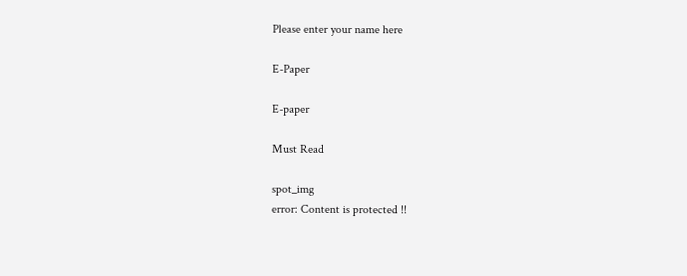Please enter your name here

E-Paper

E-paper

Must Read

spot_img
error: Content is protected !!